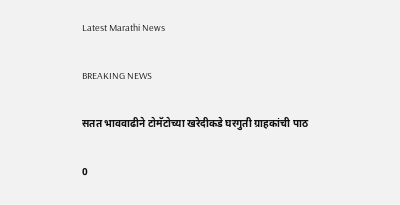Latest Marathi News

BREAKING NEWS

सतत भाववाढीने टोमॅटोच्या खरेदीकडे घरगुती ग्राहकांची पाठ

0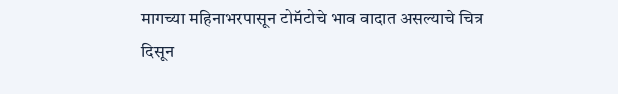मागच्या महिनाभरपासून टोमॅटोचे भाव वादात असल्याचे चित्र दिसून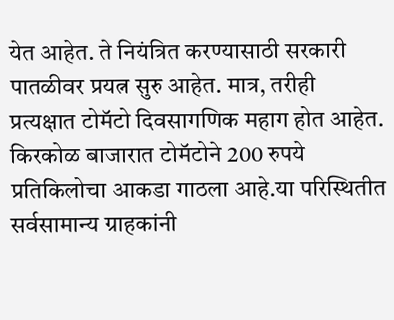येत आहेत. ते नियंत्रित करण्यासाठी सरकारी पातळीवर प्रयत्न सुरु आहेत. मात्र, तरीही प्रत्यक्षात टोमॅटो दिवसागणिक महाग होत आहेत. किरकोळ बाजारात टोमॅटोने 200 रुपये प्रतिकिलोचा आकडा गाठला आहे.या परिस्थितीत सर्वसामान्य ग्राहकांनी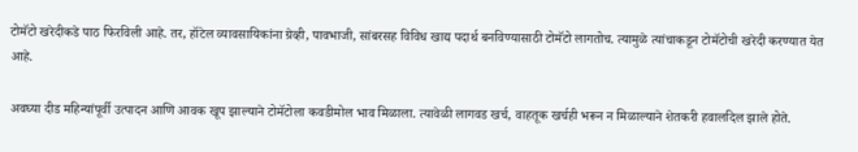टोमॅटो खरेदीकडे पाठ फिरविली आहे. तर, हॉटेल व्यावसायिकांना ग्रेव्ही, पावभाजी, सांबरसह विविध खाद्य पदार्थ बनविण्यासाठी टोमॅटो लागतोच. त्यामुळे त्यांचाकडून टोमॅटोची खरेदी करण्यात येत आहे.

अवघ्या दीड महिन्यांपूर्वी उत्पादन आणि आवक खूप झाल्याने टोमॅटोला कवडीमोल भाव मिळाला. त्यावेळी लागवड खर्च, वाहतूक खर्चही भरून न मिळाल्याने शेतकरी हवालदिल झाले होते.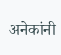अनेकांनी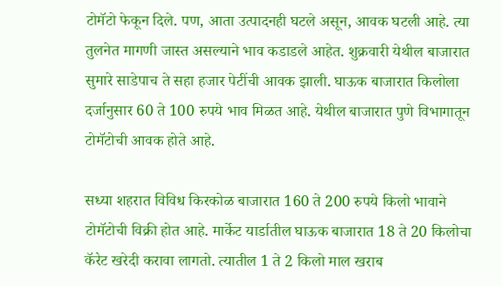टोमॅटो फेकून दिले. पण, आता उत्पादनही घटले असून, आवक घटली आहे. त्या तुलनेत मागणी जास्त असल्याने भाव कडाडले आहेत. शुक्रवारी येथील बाजारात सुमारे साडेपाच ते सहा हजार पेटींची आवक झाली. घाऊक बाजारात किलोला दर्जानुसार 60 ते 100 रुपये भाव मिळत आहे. येथील बाजारात पुणे विभागातून टोमॅटोची आवक होते आहे.

सध्या शहरात विविध किरकोळ बाजारात 160 ते 200 रुपये किलो भावाने टोमॅटोची विक्री होत आहे. मार्केट यार्डातील घाऊक बाजारात 18 ते 20 किलोचा कॅरेट खरेदी करावा लागतो. त्यातील 1 ते 2 किलो माल खराब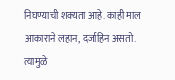निघण्याची शक्‍यता आहे. काही माल आकाराने लहान, दर्जाहिन असतो. त्यामुळे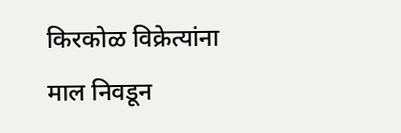किरकोळ विक्रेत्यांना माल निवडून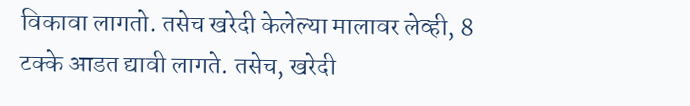विकावा लागतो. तसेच खरेदी केलेल्या मालावर लेव्ही, 8 टक्के आडत द्यावी लागते. तसेच, खरेदी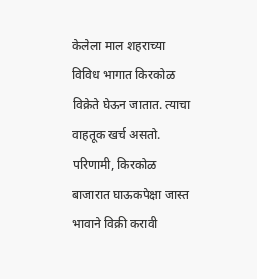केलेला माल शहराच्या विविध भागात किरकोळ विक्रेते घेऊन जातात. त्याचा वाहतूक खर्च असतो. परिणामी, किरकोळ बाजारात घाऊकपेक्षा जास्त भावाने विक्री करावी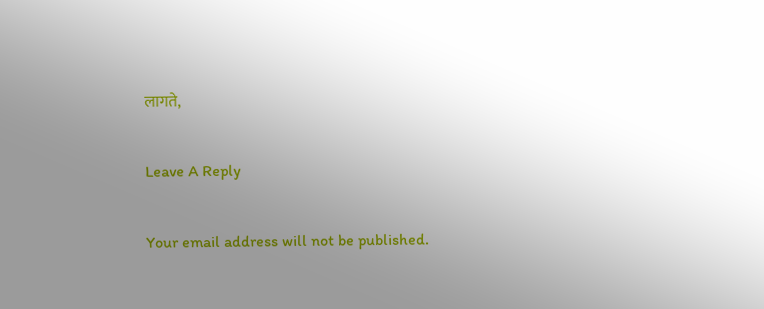लागते,

Leave A Reply

Your email address will not be published.